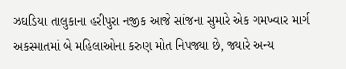ઝઘડિયા તાલુકાના હરીપુરા નજીક આજે સાંજના સુમારે એક ગમખ્વાર માર્ગ અકસ્માતમાં બે મહિલાઓના કરુણ મોત નિપજ્યા છે, જ્યારે અન્ય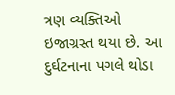ત્રણ વ્યક્તિઓ ઇજાગ્રસ્ત થયા છે. આ દુર્ઘટનાના પગલે થોડા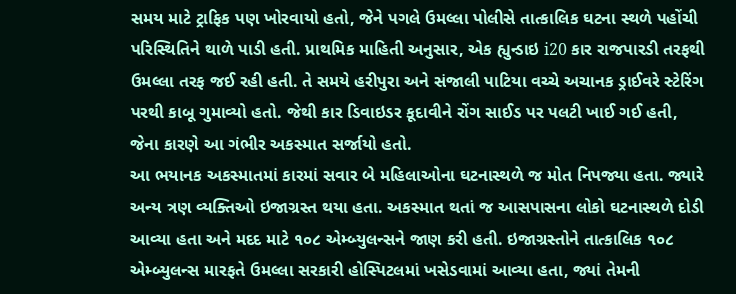સમય માટે ટ્રાફિક પણ ખોરવાયો હતો, જેને પગલે ઉમલ્લા પોલીસે તાત્કાલિક ઘટના સ્થળે પહોંચી પરિસ્થિતિને થાળે પાડી હતી. પ્રાથમિક માહિતી અનુસાર, એક હ્યુન્ડાઇ i20 કાર રાજપારડી તરફથી ઉમલ્લા તરફ જઈ રહી હતી. તે સમયે હરીપુરા અને સંજાલી પાટિયા વચ્ચે અચાનક ડ્રાઈવરે સ્ટેરિંગ પરથી કાબૂ ગુમાવ્યો હતો. જેથી કાર ડિવાઇડર કૂદાવીને રોંગ સાઈડ પર પલટી ખાઈ ગઈ હતી, જેના કારણે આ ગંભીર અકસ્માત સર્જાયો હતો.
આ ભયાનક અકસ્માતમાં કારમાં સવાર બે મહિલાઓના ઘટનાસ્થળે જ મોત નિપજ્યા હતા. જ્યારે અન્ય ત્રણ વ્યક્તિઓ ઇજાગ્રસ્ત થયા હતા. અકસ્માત થતાં જ આસપાસના લોકો ઘટનાસ્થળે દોડી આવ્યા હતા અને મદદ માટે ૧૦૮ એમ્બ્યુલન્સને જાણ કરી હતી. ઇજાગ્રસ્તોને તાત્કાલિક ૧૦૮ એમ્બ્યુલન્સ મારફતે ઉમલ્લા સરકારી હોસ્પિટલમાં ખસેડવામાં આવ્યા હતા, જ્યાં તેમની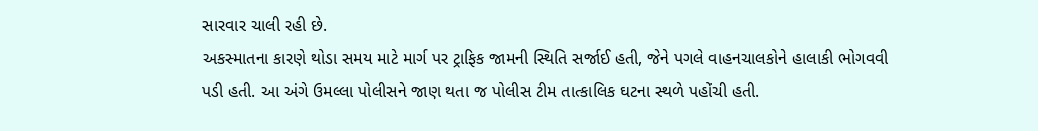સારવાર ચાલી રહી છે.
અકસ્માતના કારણે થોડા સમય માટે માર્ગ પર ટ્રાફિક જામની સ્થિતિ સર્જાઈ હતી, જેને પગલે વાહનચાલકોને હાલાકી ભોગવવી પડી હતી. આ અંગે ઉમલ્લા પોલીસને જાણ થતા જ પોલીસ ટીમ તાત્કાલિક ઘટના સ્થળે પહોંચી હતી.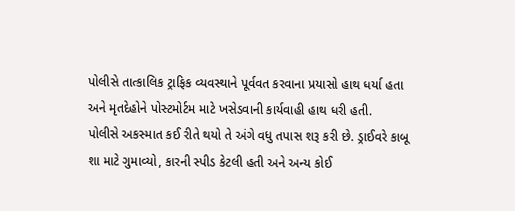પોલીસે તાત્કાલિક ટ્રાફિક વ્યવસ્થાને પૂર્વવત કરવાના પ્રયાસો હાથ ધર્યા હતા અને મૃતદેહોને પોસ્ટમોર્ટમ માટે ખસેડવાની કાર્યવાહી હાથ ધરી હતી.
પોલીસે અકસ્માત કઈ રીતે થયો તે અંગે વધુ તપાસ શરૂ કરી છે. ડ્રાઈવરે કાબૂ શા માટે ગુમાવ્યો, કારની સ્પીડ કેટલી હતી અને અન્ય કોઈ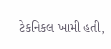ટેકનિકલ ખામી હતી,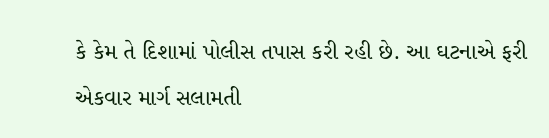કે કેમ તે દિશામાં પોલીસ તપાસ કરી રહી છે. આ ઘટનાએ ફરી એકવાર માર્ગ સલામતી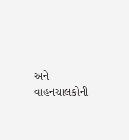અને વાહનચાલકોની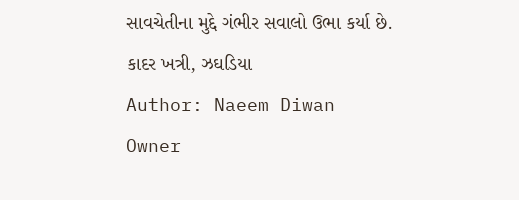સાવચેતીના મુદ્દે ગંભીર સવાલો ઉભા કર્યા છે.
કાદર ખત્રી, ઝઘડિયા
Author: Naeem Diwan
Owner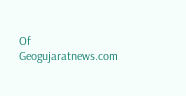Of Geogujaratnews.com